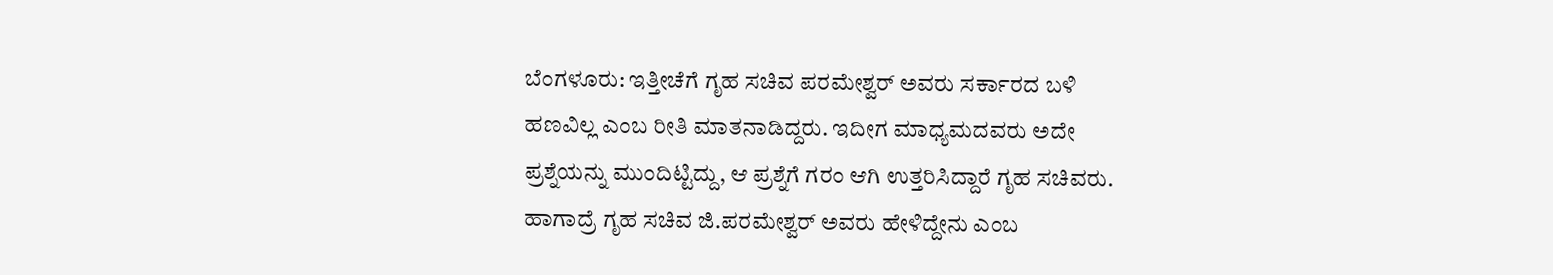ಬೆಂಗಳೂರು: ಇತ್ತೀಚೆಗೆ ಗೃಹ ಸಚಿವ ಪರಮೇಶ್ವರ್ ಅವರು ಸರ್ಕಾರದ ಬಳಿ ಹಣವಿಲ್ಲ ಎಂಬ ರೀತಿ ಮಾತನಾಡಿದ್ದರು. ಇದೀಗ ಮಾಧ್ಯಮದವರು ಅದೇ ಪ್ರಶ್ನೆಯನ್ನು ಮುಂದಿಟ್ಟಿದ್ದು, ಆ ಪ್ರಶ್ನೆಗೆ ಗರಂ ಆಗಿ ಉತ್ತರಿಸಿದ್ದಾರೆ ಗೃಹ ಸಚಿವರು. ಹಾಗಾದ್ರೆ ಗೃಹ ಸಚಿವ ಜಿ.ಪರಮೇಶ್ವರ್ ಅವರು ಹೇಳಿದ್ದೇನು ಎಂಬ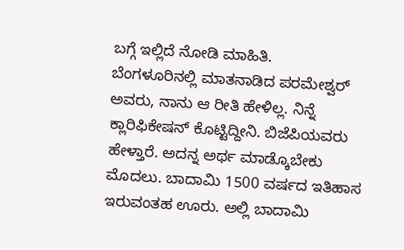ಬಗ್ಗೆ ಇಲ್ಲಿದೆ ನೋಡಿ ಮಾಹಿತಿ.
ಬೆಂಗಳೂರಿನಲ್ಲಿ ಮಾತನಾಡಿದ ಪರಮೇಶ್ವರ್ ಅವರು, ನಾನು ಆ ರೀತಿ ಹೇಳಿಲ್ಲ. ನಿನ್ನೆ ಕ್ಲಾರಿಫಿಕೇಷನ್ ಕೊಟ್ಟಿದ್ದೀನಿ. ಬಿಜೆಪಿಯವರು ಹೇಳ್ತಾರೆ. ಅದನ್ನ ಅರ್ಥ ಮಾಡ್ಕೊಬೇಕು ಮೊದಲು. ಬಾದಾಮಿ 1500 ವರ್ಷದ ಇತಿಹಾಸ ಇರುವಂತಹ ಊರು. ಅಲ್ಲಿ ಬಾದಾಮಿ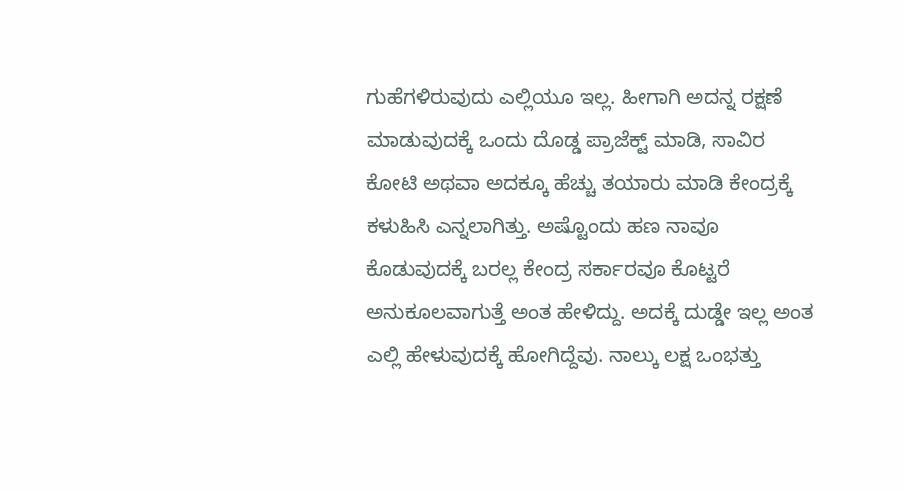ಗುಹೆಗಳಿರುವುದು ಎಲ್ಲಿಯೂ ಇಲ್ಲ. ಹೀಗಾಗಿ ಅದನ್ನ ರಕ್ಷಣೆ ಮಾಡುವುದಕ್ಕೆ ಒಂದು ದೊಡ್ಡ ಪ್ರಾಜೆಕ್ಟ್ ಮಾಡಿ, ಸಾವಿರ ಕೋಟಿ ಅಥವಾ ಅದಕ್ಕೂ ಹೆಚ್ಚು ತಯಾರು ಮಾಡಿ ಕೇಂದ್ರಕ್ಕೆ ಕಳುಹಿಸಿ ಎನ್ನಲಾಗಿತ್ತು. ಅಷ್ಟೊಂದು ಹಣ ನಾವೂ ಕೊಡುವುದಕ್ಕೆ ಬರಲ್ಲ ಕೇಂದ್ರ ಸರ್ಕಾರವೂ ಕೊಟ್ಟರೆ ಅನುಕೂಲವಾಗುತ್ತೆ ಅಂತ ಹೇಳಿದ್ದು. ಅದಕ್ಕೆ ದುಡ್ಡೇ ಇಲ್ಲ ಅಂತ ಎಲ್ಲಿ ಹೇಳುವುದಕ್ಕೆ ಹೋಗಿದ್ದೆವು. ನಾಲ್ಕು ಲಕ್ಷ ಒಂಭತ್ತು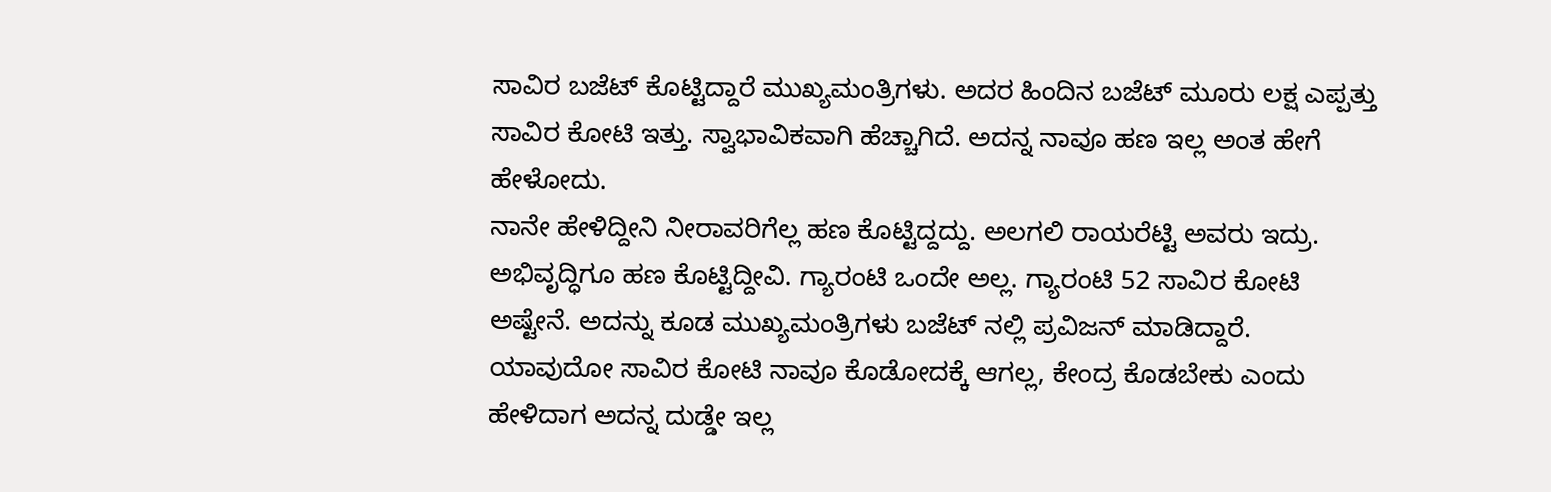ಸಾವಿರ ಬಜೆಟ್ ಕೊಟ್ಟಿದ್ದಾರೆ ಮುಖ್ಯಮಂತ್ರಿಗಳು. ಅದರ ಹಿಂದಿನ ಬಜೆಟ್ ಮೂರು ಲಕ್ಷ ಎಪ್ಪತ್ತು ಸಾವಿರ ಕೋಟಿ ಇತ್ತು. ಸ್ವಾಭಾವಿಕವಾಗಿ ಹೆಚ್ಚಾಗಿದೆ. ಅದನ್ನ ನಾವೂ ಹಣ ಇಲ್ಲ ಅಂತ ಹೇಗೆ ಹೇಳೋದು.
ನಾನೇ ಹೇಳಿದ್ದೀನಿ ನೀರಾವರಿಗೆಲ್ಲ ಹಣ ಕೊಟ್ಟಿದ್ದದ್ದು. ಅಲಗಲಿ ರಾಯರೆಟ್ಟಿ ಅವರು ಇದ್ರು. ಅಭಿವೃದ್ಧಿಗೂ ಹಣ ಕೊಟ್ಟಿದ್ದೀವಿ. ಗ್ಯಾರಂಟಿ ಒಂದೇ ಅಲ್ಲ. ಗ್ಯಾರಂಟಿ 52 ಸಾವಿರ ಕೋಟಿ ಅಷ್ಟೇನೆ. ಅದನ್ನು ಕೂಡ ಮುಖ್ಯಮಂತ್ರಿಗಳು ಬಜೆಟ್ ನಲ್ಲಿ ಪ್ರವಿಜನ್ ಮಾಡಿದ್ದಾರೆ. ಯಾವುದೋ ಸಾವಿರ ಕೋಟಿ ನಾವೂ ಕೊಡೋದಕ್ಕೆ ಆಗಲ್ಲ, ಕೇಂದ್ರ ಕೊಡಬೇಕು ಎಂದು ಹೇಳಿದಾಗ ಅದನ್ನ ದುಡ್ಡೇ ಇಲ್ಲ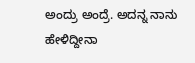ಅಂದ್ರು ಅಂದ್ರೆ. ಅದನ್ನ ನಾನು ಹೇಳಿದ್ದೀನಾ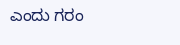ಎಂದು ಗರಂ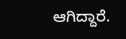ಆಗಿದ್ದಾರೆ.